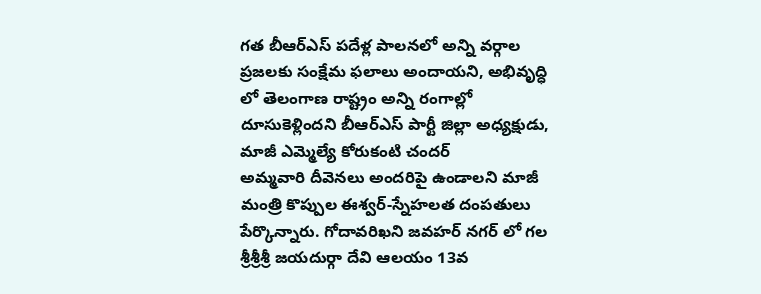గత బీఆర్ఎస్ పదేళ్ల పాలనలో అన్ని వర్గాల ప్రజలకు సంక్షేమ ఫలాలు అందాయని, అభివృద్ధి లో తెలంగాణ రాష్ట్రం అన్ని రంగాల్లో దూసుకెళ్లిందని బీఆర్ఎస్ పార్టీ జిల్లా అధ్యక్షుడు, మాజీ ఎమ్మెల్యే కోరుకంటి చందర్
అమ్మవారి దీవెనలు అందరిపై ఉండాలని మాజీ మంత్రి కొప్పుల ఈశ్వర్-స్నేహలత దంపతులు పేర్కొన్నారు. గోదావరిఖని జవహర్ నగర్ లో గల శ్రీశ్రీశ్రీ జయదుర్గా దేవి ఆలయం 13వ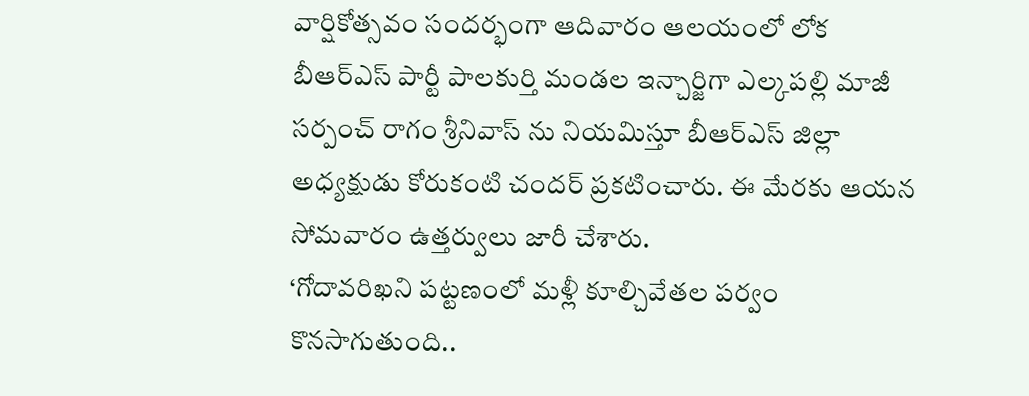వార్షికోత్సవం సందర్భంగా ఆదివారం ఆలయంలో లోక
బీఆర్ఎస్ పార్టీ పాలకుర్తి మండల ఇన్చార్జిగా ఎల్కపల్లి మాజీ సర్పంచ్ రాగం శ్రీనివాస్ ను నియమిస్తూ బీఆర్ఎస్ జిల్లా అధ్యక్షుడు కోరుకంటి చందర్ ప్రకటించారు. ఈ మేరకు ఆయన సోమవారం ఉత్తర్వులు జారీ చేశారు.
‘గోదావరిఖని పట్టణంలో మళ్లీ కూల్చివేతల పర్వం కొనసాగుతుంది..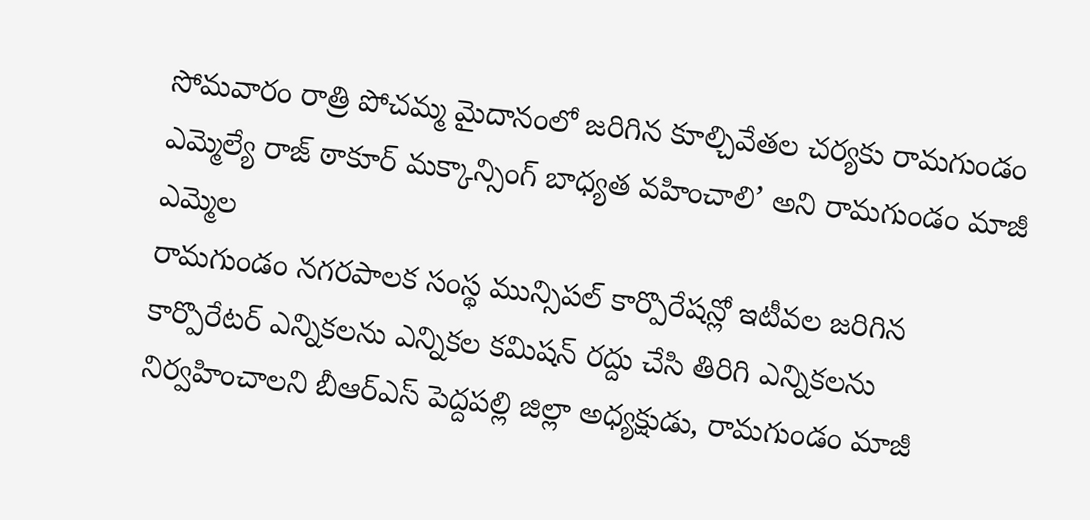సోమవారం రాత్రి పోచమ్మ మైదానంలో జరిగిన కూల్చివేతల చర్యకు రామగుండం ఎమ్మెల్యే రాజ్ ఠాకూర్ మక్కాన్సింగ్ బాధ్యత వహించాలి’ అని రామగుండం మాజీ ఎమ్మెల
రామగుండం నగరపాలక సంస్థ మున్సిపల్ కార్పొరేషన్లో ఇటీవల జరిగిన కార్పొరేటర్ ఎన్నికలను ఎన్నికల కమిషన్ రద్దు చేసి తిరిగి ఎన్నికలను నిర్వహించాలని బీఆర్ఎస్ పెద్దపల్లి జిల్లా అధ్యక్షుడు, రామగుండం మాజీ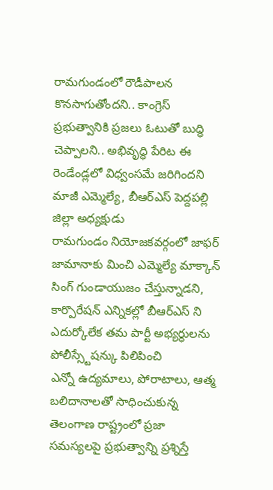రామగుండంలో రౌడీపాలన కొనసాగుతోందని.. కాంగ్రెస్ ప్రభుత్వానికి ప్రజలు ఓటుతో బుద్ధి చెప్పాలని.. అభివృద్ధి పేరిట ఈ రెండేండ్లలో విధ్వంసమే జరిగిందని మాజీ ఎమ్మెల్యే, బీఆర్ఎస్ పెద్దపల్లి జిల్లా అధ్యక్షుడు
రామగుండం నియోజకవర్గంలో జాఫర్ జామానాకు మించి ఎమ్మెల్యే మాక్కాన్ సింగ్ గుండాయుజం చేస్తున్నాడని, కార్పొరేషన్ ఎన్నికల్లో బీఆర్ఎస్ ని ఎదుర్కోలేక తమ పార్టీ అభ్యర్థులను పోలీస్స్టేషన్కు పిలిపించి
ఎన్నో ఉద్యమాలు, పోరాటాలు, ఆత్మ బలిదానాలతో సాధించుకున్న తెలంగాణ రాష్ట్రంలో ప్రజా సమస్యలపై ప్రభుత్వాన్ని ప్రశ్నిస్తే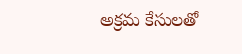అక్రమ కేసులతో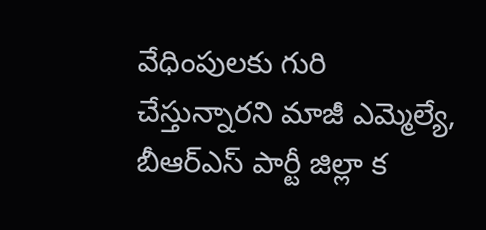వేధింపులకు గురి చేస్తున్నారని మాజీ ఎమ్మెల్యే, బీఆర్ఎస్ పార్టీ జిల్లా క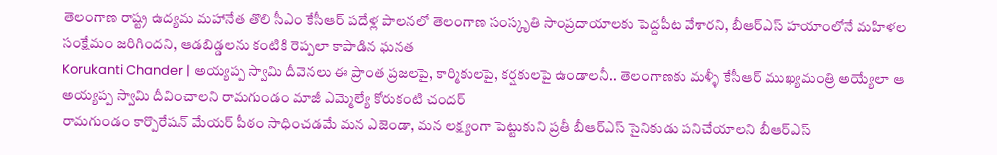తెలంగాణ రాష్ట్ర ఉద్యమ మహానేత తొలి సీఎం కేసీఆర్ పదేళ్ల పాలనలో తెలంగాణ సంస్కృతి సాంప్రదాయాలకు పెద్దపీట వేశారని, బీఆర్ఎస్ హయాంలోనే మహిళల సంక్షేమం జరిగిందని, ఆడబిడ్డలను కంటికి రెప్పలా కాపాడిన ఘనత
Korukanti Chander | అయ్యప్ప స్వామి దీవెనలు ఈ ప్రాంత ప్రజలపై, కార్మికులపై, కర్షకులపై ఉండాలనీ.. తెలంగాణకు మళ్ళీ కేసీఆర్ ముఖ్యమంత్రి అయ్యేలా ఆ అయ్యప్ప స్వామి దీవించాలని రామగుండం మాజీ ఎమ్మెల్యే కోరుకంటి చందర్
రామగుండం కార్పొరేషన్ మేయర్ పీఠం సాధించడమే మన ఎజెండా, మన లక్ష్యంగా పెట్టుకుని ప్రతీ బీఆర్ఎస్ సైనికుడు పనిచేయాలని బీఆర్ఎస్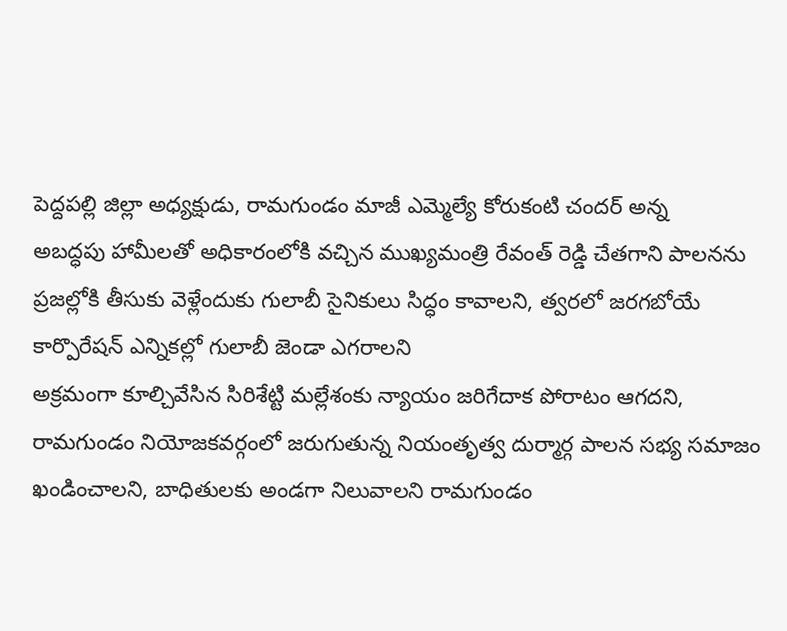పెద్దపల్లి జిల్లా అధ్యక్షుడు, రామగుండం మాజీ ఎమ్మెల్యే కోరుకంటి చందర్ అన్న
అబద్ధపు హామీలతో అధికారంలోకి వచ్చిన ముఖ్యమంత్రి రేవంత్ రెడ్డి చేతగాని పాలనను ప్రజల్లోకి తీసుకు వెళ్లేందుకు గులాబీ సైనికులు సిద్ధం కావాలని, త్వరలో జరగబోయే కార్పొరేషన్ ఎన్నికల్లో గులాబీ జెండా ఎగరాలని
అక్రమంగా కూల్చివేసిన సిరిశేట్టి మల్లేశంకు న్యాయం జరిగేదాక పోరాటం ఆగదని, రామగుండం నియోజకవర్గంలో జరుగుతున్న నియంతృత్వ దుర్మార్గ పాలన సభ్య సమాజం ఖండించాలని, బాధితులకు అండగా నిలువాలని రామగుండం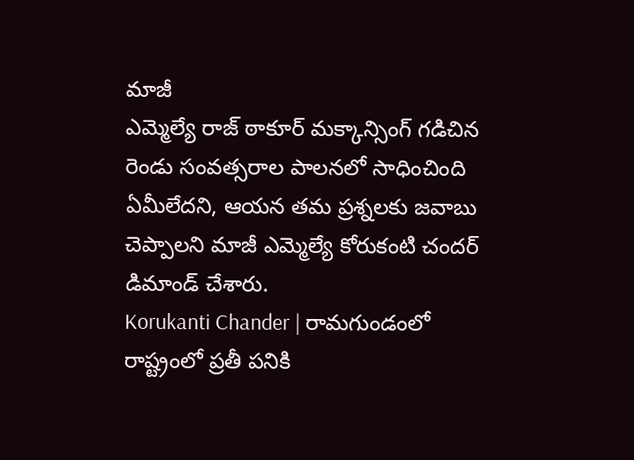మాజీ
ఎమ్మెల్యే రాజ్ ఠాకూర్ మక్కాన్సింగ్ గడిచిన రెండు సంవత్సరాల పాలనలో సాధించింది ఏమీలేదని, ఆయన తమ ప్రశ్నలకు జవాబు చెప్పాలని మాజీ ఎమ్మెల్యే కోరుకంటి చందర్ డిమాండ్ చేశారు.
Korukanti Chander | రామగుండంలో రాష్ట్రంలో ప్రతీ పనికి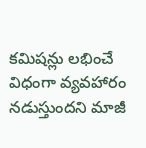కమిషన్లు లభించే విధంగా వ్యవహారం నడుస్తుందని మాజీ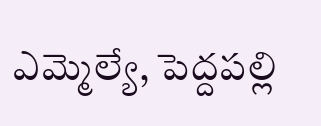ఎమ్మెల్యే, పెద్దపల్లి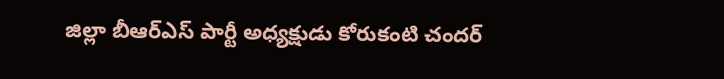జిల్లా బీఆర్ఎస్ పార్టీ అధ్యక్షుడు కోరుకంటి చందర్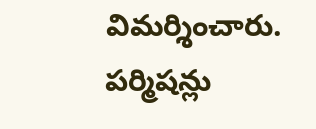విమర్శించారు. పర్మిషన్లు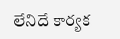లేనిదే కార్యక